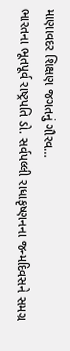માણાવદર શિક્ષણ જગતનું ગૌરવ…
ભારતના ભૂતપૂર્વ રાષ્ટ્રપતિ ડો. સર્વપલ્લી રાધાકૃષ્ણનના જન્મદિવસને સમગ્ર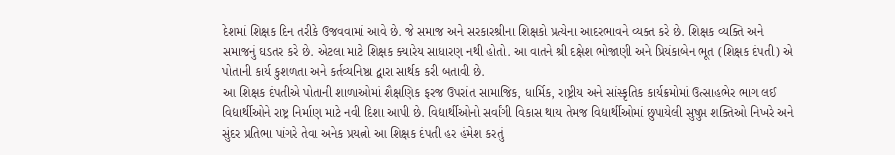દેશમાં શિક્ષક દિન તરીકે ઉજવવામાં આવે છે. જે સમાજ અને સરકારશ્રીના શિક્ષકો પ્રત્યેના આદરભાવને વ્યક્ત કરે છે. શિક્ષક વ્યક્તિ અને સમાજનું ઘડતર કરે છે. એટલા માટે શિક્ષક ક્યારેય સાધારણ નથી હોતો. આ વાતને શ્રી દક્ષેશ ભોજાણી અને પ્રિયંકાબેન ભૂત (શિક્ષક દંપતી) એ પોતાની કાર્ય કુશળતા અને કર્તવ્યનિષ્ઠા દ્વારા સાર્થક કરી બતાવી છે.
આ શિક્ષક દંપતીએ પોતાની શાળાઓમાં શૈક્ષણિક ફરજ ઉપરાંત સામાજિક, ધાર્મિક, રાષ્ટ્રીય અને સાંસ્કૃતિક કાર્યક્રમોમાં ઉત્સાહભેર ભાગ લઈ વિદ્યાર્થીઓને રાષ્ટ્ર નિર્માણ માટે નવી દિશા આપી છે. વિદ્યાર્થીઓનો સર્વાંગી વિકાસ થાય તેમજ વિદ્યાર્થીઓમાં છુપાયેલી સુષુપ્ત શક્તિઓ નિખરે અને સુંદર પ્રતિભા પાંગરે તેવા અનેક પ્રયત્નો આ શિક્ષક દંપતી હર હંમેશ કરતું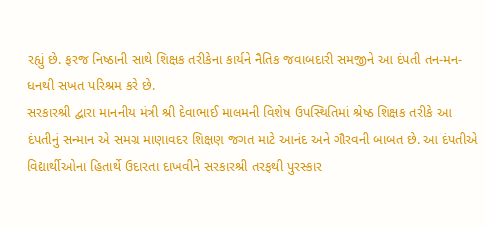રહ્યું છે. ફરજ નિષ્ઠાની સાથે શિક્ષક તરીકેના કાર્યને નૈતિક જવાબદારી સમજીને આ દંપતી તન-મન-ધનથી સખત પરિશ્રમ કરે છે.
સરકારશ્રી દ્વારા માનનીય મંત્રી શ્રી દેવાભાઈ માલમની વિશેષ ઉપસ્થિતિમાં શ્રેષ્ઠ શિક્ષક તરીકે આ દંપતીનું સન્માન એ સમગ્ર માણાવદર શિક્ષણ જગત માટે આનંદ અને ગૌરવની બાબત છે. આ દંપતીએ વિદ્યાર્થીઓના હિતાર્થે ઉદારતા દાખવીને સરકારશ્રી તરફથી પુરસ્કાર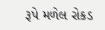રૂપે મળેલ રોકડ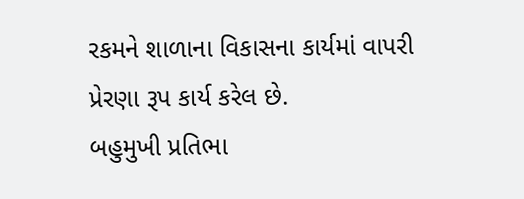રકમને શાળાના વિકાસના કાર્યમાં વાપરી પ્રેરણા રૂપ કાર્ય કરેલ છે.
બહુમુખી પ્રતિભા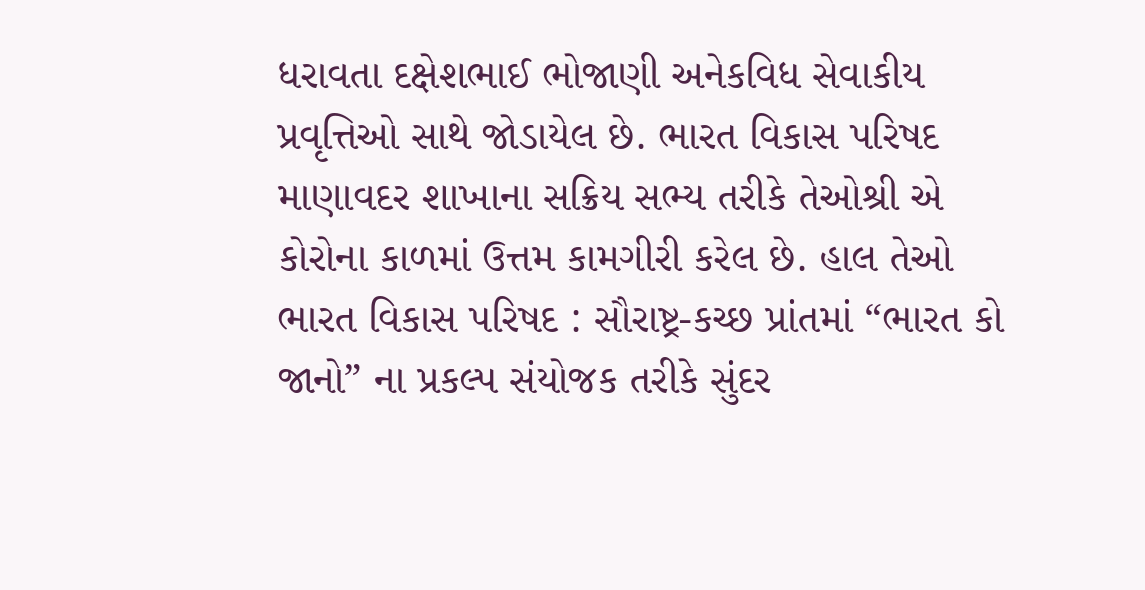ધરાવતા દક્ષેશભાઈ ભોજાણી અનેકવિધ સેવાકીય પ્રવૃત્તિઓ સાથે જોડાયેલ છે. ભારત વિકાસ પરિષદ માણાવદર શાખાના સક્રિય સભ્ય તરીકે તેઓશ્રી એ કોરોના કાળમાં ઉત્તમ કામગીરી કરેલ છે. હાલ તેઓ ભારત વિકાસ પરિષદ : સૌરાષ્ટ્ર-કચ્છ પ્રાંતમાં “ભારત કો જાનો” ના પ્રકલ્પ સંયોજક તરીકે સુંદર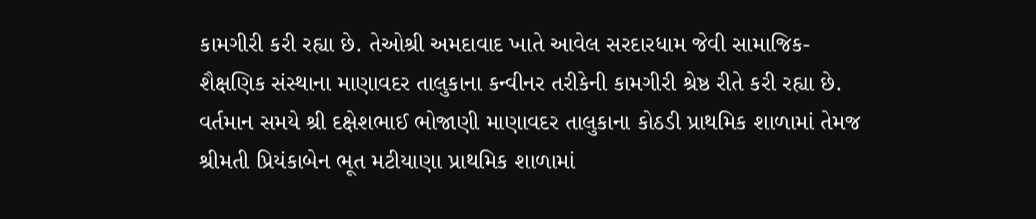કામગીરી કરી રહ્યા છે. તેઓશ્રી અમદાવાદ ખાતે આવેલ સરદારધામ જેવી સામાજિક-શૈક્ષણિક સંસ્થાના માણાવદર તાલુકાના કન્વીનર તરીકેની કામગીરી શ્રેષ્ઠ રીતે કરી રહ્યા છે. વર્તમાન સમયે શ્રી દક્ષેશભાઈ ભોજાણી માણાવદર તાલુકાના કોઠડી પ્રાથમિક શાળામાં તેમજ શ્રીમતી પ્રિયંકાબેન ભૂત મટીયાણા પ્રાથમિક શાળામાં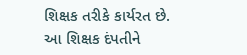શિક્ષક તરીકે કાર્યરત છે. આ શિક્ષક દંપતીને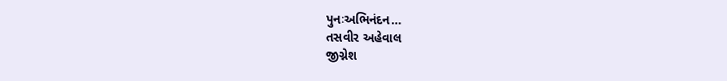પુનઃઅભિનંદન…
તસવીર અહેવાલ
જીગ્નેશ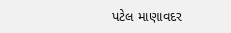પટેલ માણાવદર